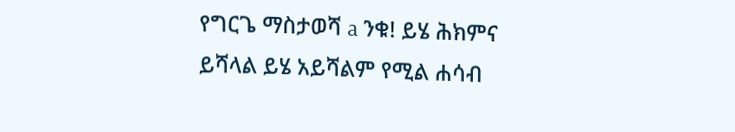የግርጌ ማስታወሻ a ንቁ! ይሄ ሕክምና ይሻላል ይሄ አይሻልም የሚል ሐሳብ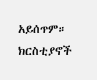አይሰጥም። ክርስቲያኖች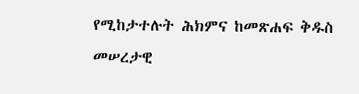የሚከታተሉት ሕክምና ከመጽሐፍ ቅዱስ መሠረታዊ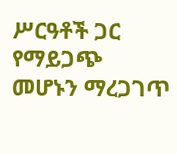ሥርዓቶች ጋር የማይጋጭ መሆኑን ማረጋገጥ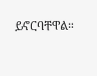ይኖርባቸዋል።